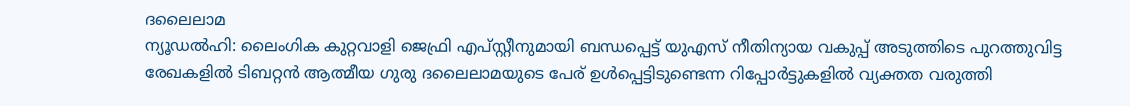ദലൈലാമ
ന്യൂഡൽഹി: ലൈംഗിക കുറ്റവാളി ജെഫ്രി എപ്സ്റ്റീനുമായി ബന്ധപ്പെട്ട് യുഎസ് നീതിന്യായ വകുപ്പ് അടുത്തിടെ പുറത്തുവിട്ട രേഖകളിൽ ടിബറ്റൻ ആത്മീയ ഗുരു ദലൈലാമയുടെ പേര് ഉൾപ്പെട്ടിടുണ്ടെന്ന റിപ്പോർട്ടുകളിൽ വ്യക്തത വരുത്തി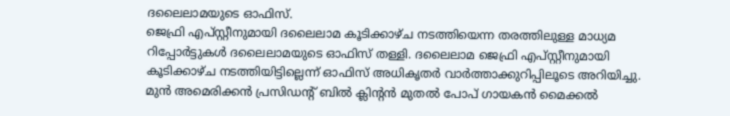ദലൈലാമയുടെ ഓഫിസ്.
ജെഫ്രി എപ്സ്റ്റീനുമായി ദലൈലാമ കൂടിക്കാഴ്ച നടത്തിയെന്ന തരത്തിലുള്ള മാധ്യമ റിപ്പോർട്ടുകൾ ദലൈലാമയുടെ ഓഫിസ് തള്ളി. ദലൈലാമ ജെഫ്രി എപ്സ്റ്റീനുമായി കൂടിക്കാഴ്ച നടത്തിയിട്ടില്ലെന്ന് ഓഫിസ് അധികൃതർ വാർത്താക്കുറിപ്പിലൂടെ അറിയിച്ചു.
മുൻ അമെരിക്കൻ പ്രസിഡന്റ് ബിൽ ക്ലിന്റൻ മുതൽ പോപ് ഗായകൻ മൈക്കൽ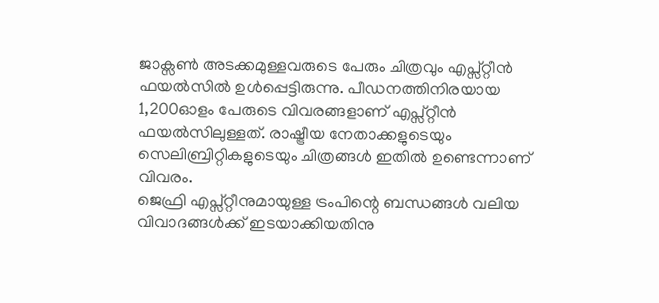ജാക്സൺ അടക്കമുള്ളവരുടെ പേരും ചിത്രവും എപ്സ്റ്റീൻ ഫയൽസിൽ ഉൾപ്പെട്ടിരുന്നു. പീഡനത്തിനിരയായ 1,200ഓളം പേരുടെ വിവരങ്ങളാണ് എപ്സ്റ്റീൻ ഫയൽസിലുള്ളത്. രാഷ്ട്രീയ നേതാക്കളുടെയും സെലിബ്രിറ്റികളുടെയും ചിത്രങ്ങൾ ഇതിൽ ഉണ്ടെന്നാണ് വിവരം.
ജെഫ്രി എപ്സ്റ്റീനുമായുള്ള ട്രംപിന്റെ ബന്ധങ്ങൾ വലിയ വിവാദങ്ങൾക്ക് ഇടയാക്കിയതിനു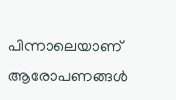പിന്നാലെയാണ് ആരോപണങ്ങൾ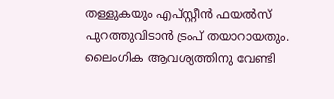തള്ളുകയും എപ്സ്റ്റീൻ ഫയൽസ് പുറത്തുവിടാൻ ട്രംപ് തയാറായതും. ലൈംഗിക ആവശ്യത്തിനു വേണ്ടി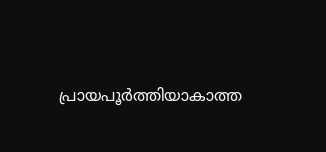പ്രായപൂർത്തിയാകാത്ത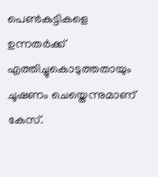പെൺകുട്ടികളെ ഉന്നതർക്ക് എത്തിച്ചുകൊടുത്തതായും ചൂഷണം ചെയ്തെന്നുമാണ് കേസ്.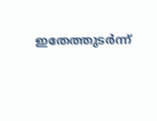ഇതേത്തുടർന്ന്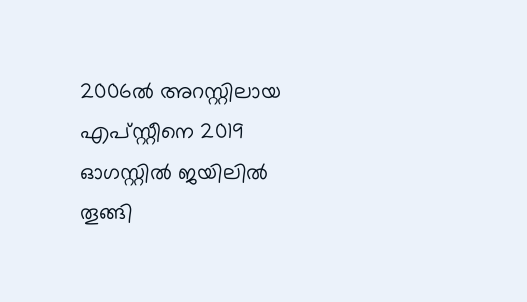2006ൽ അറസ്റ്റിലായ എപ്സ്റ്റീനെ 2019 ഓഗസ്റ്റിൽ ജയിലിൽ തൂങ്ങി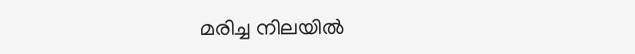മരിച്ച നിലയിൽ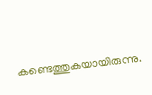കണ്ടെത്തുകയായിരുന്നു.